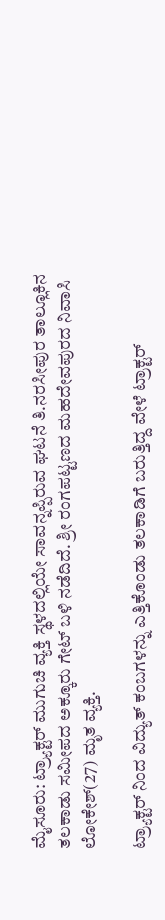ಮೈಸೂರು: ಟ್ರ್ಯಾಕ್ಟರ್ ಮುಗುಚಿ ವ್ಯಕ್ತಿ ಸ್ಥಳದಲ್ಲಿಯೇ ಸಾವನ್ನಪ್ಪಿರುವ ಘಟನೆ ತಿ.ನರಸೀಪುರ ತಾಲ್ಲೂಕಿನ ತಲಕಾಡು ಸಮೀಪದ ಅಕ್ಕೂರು ಗೇಟ್ ಬಳಿ ನಡೆದಿದೆ. ಶ್ರೀ ರಂಗಪಟ್ಟಣದ ಮಹದೇವಪುರದ ನಿವಾಸಿ ಲೋಕೇಶ್(27) ಮೃತ ವ್ಯಕ್ತಿ.

ಟ್ರ್ಯಾಕ್ಟರ್ ನಿಂದ ವಿದ್ಯುತ್ ಕಂಬಗಳನ್ನು ಎತ್ತಿಕೊಂಡು ತಲಕಾಡಿಗೆ ಬರುತ್ತಿದ್ದ ವೇಳೆ ಟ್ರಾಕ್ಟರ್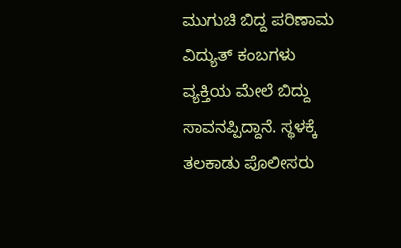ಮುಗುಚಿ ಬಿದ್ದ ಪರಿಣಾಮ ವಿದ್ಯುತ್ ಕಂಬಗಳು ವ್ಯಕ್ತಿಯ ಮೇಲೆ ಬಿದ್ದು ಸಾವನಪ್ಪಿದ್ದಾನೆ. ಸ್ಥಳಕ್ಕೆ ತಲಕಾಡು ಪೊಲೀಸರು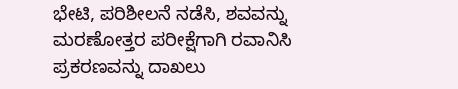ಭೇಟಿ, ಪರಿಶೀಲನೆ ನಡೆಸಿ, ಶವವನ್ನು ಮರಣೋತ್ತರ ಪರೀಕ್ಷೆಗಾಗಿ ರವಾನಿಸಿ ಪ್ರಕರಣವನ್ನು ದಾಖಲು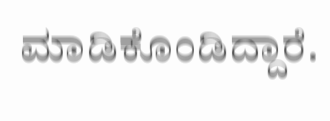ಮಾಡಿಕೊಂಡಿದ್ದಾರೆ.